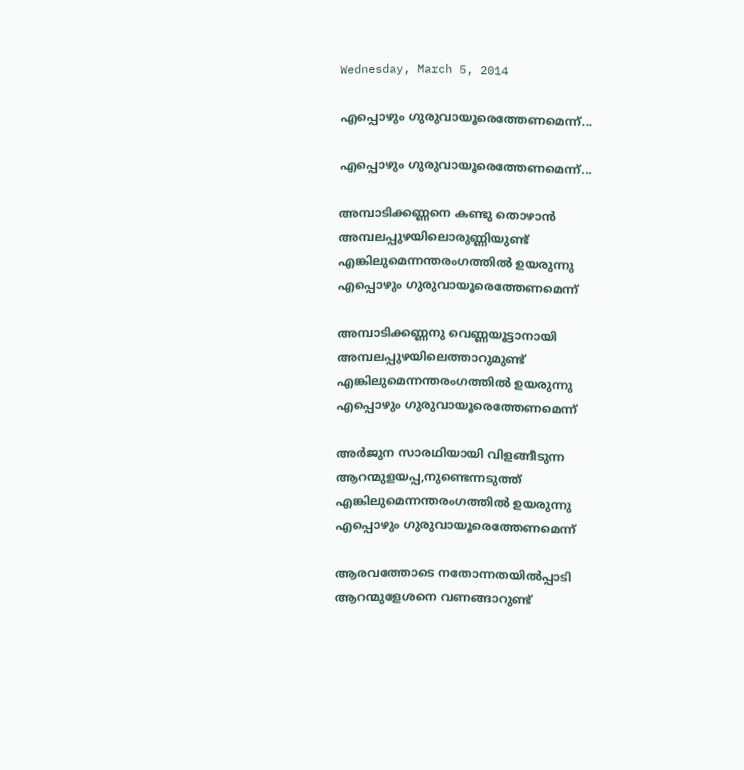Wednesday, March 5, 2014

എപ്പൊഴും ഗുരുവായൂരെത്തേണമെന്ന്...

എപ്പൊഴും ഗുരുവായൂരെത്തേണമെന്ന്...

അമ്പാടിക്കണ്ണനെ കണ്ടു തൊഴാൻ
അമ്പലപ്പുഴയിലൊരുണ്ണിയുണ്ട്‌
എങ്കിലുമെന്നന്തരംഗത്തിൽ ഉയരുന്നു
എപ്പൊഴും ഗുരുവായൂരെത്തേണമെന്ന്

അമ്പാടിക്കണ്ണനു വെണ്ണയൂട്ടാനായി
അമ്പലപ്പുഴയിലെത്താറുമുണ്ട്‌
എങ്കിലുമെന്നന്തരംഗത്തിൽ ഉയരുന്നു
എപ്പൊഴും ഗുരുവായൂരെത്തേണമെന്ന്

അർജുന സാരഥിയായി വിളങ്ങീടുന്ന
ആറന്മുളയപ്പ,നുണ്ടെന്നടുത്ത്‌
എങ്കിലുമെന്നന്തരംഗത്തിൽ ഉയരുന്നു
എപ്പൊഴും ഗുരുവായൂരെത്തേണമെന്ന്

ആരവത്തോടെ നതോന്നതയിൽപ്പാടി
ആറന്മുളേശനെ വണങ്ങാറുണ്ട്‌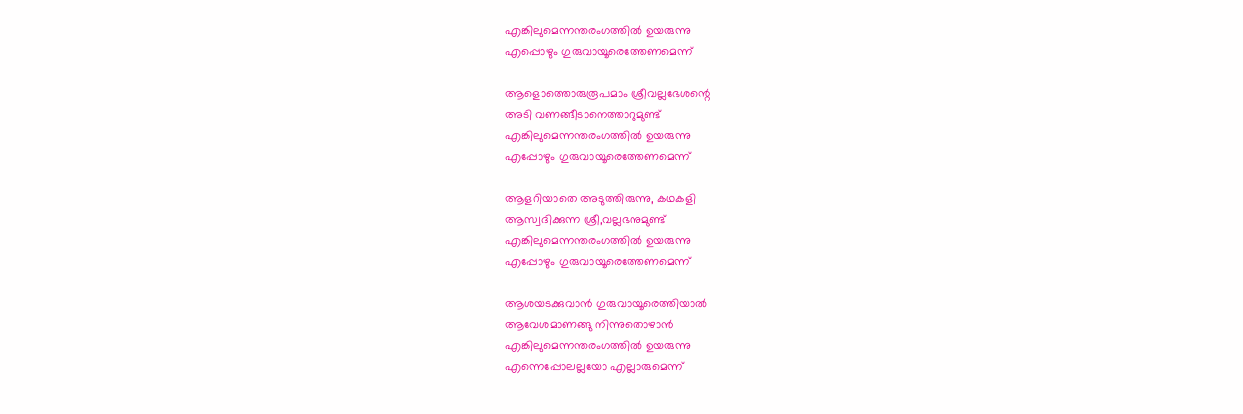എങ്കിലുമെന്നന്തരംഗത്തിൽ ഉയരുന്നു
എപ്പൊഴും ഗുരുവായൂരെത്തേണമെന്ന്

ആളൊത്തൊരുരൂപമാം ശ്രീവല്ലഭേശന്റെ
അടി വണങ്ങീടാനെത്താറുമുണ്ട്‌
എങ്കിലുമെന്നന്തരംഗത്തിൽ ഉയരുന്നു
എപ്പോഴും ഗുരുവായൂരെത്തേണമെന്ന്

ആളറിയാതെ അടുത്തിരുന്നു, കഥകളി
ആസ്വദിക്കുന്ന ശ്രീ,വല്ലഭനുമുണ്ട്‌
എങ്കിലുമെന്നന്തരംഗത്തിൽ ഉയരുന്നു
എപ്പോഴും ഗുരുവായൂരെത്തേണമെന്ന്

ആശയടക്കുവാൻ ഗുരുവായൂരെത്തിയാൽ
ആവേശമാണങ്ങു നിന്നുതൊഴാൻ
എങ്കിലുമെന്നന്തരംഗത്തിൽ ഉയരുന്നു
എന്നെപ്പോലല്ലയോ എല്ലാരുമെന്ന്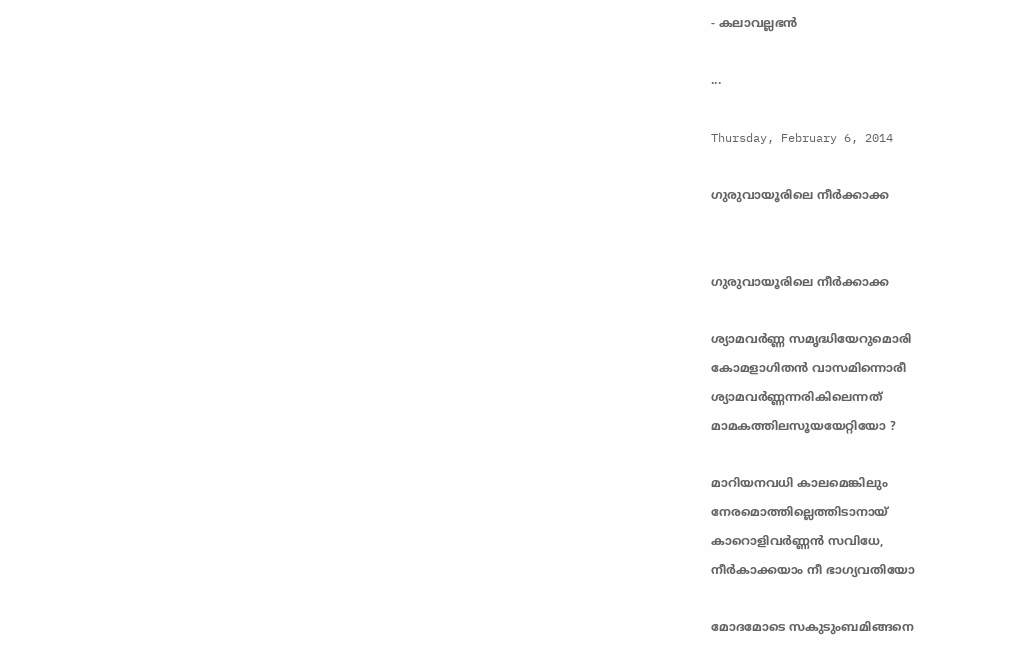- കലാവല്ലഭൻ

...

Thursday, February 6, 2014

ഗുരുവായൂരിലെ നീർക്കാക്ക


ഗുരുവായൂരിലെ നീർക്കാക്ക

ശ്യാമവർണ്ണ സമൃദ്ധിയേറുമൊരി
കോമളാഗിതൻ വാസമിന്നൊരീ
ശ്യാമവർണ്ണന്നരികിലെന്നത്
മാമകത്തിലസൂയയേറ്റിയോ ?

മാറിയനവധി കാലമെങ്കിലും
നേരമൊത്തില്ലെത്തിടാനായ്
കാറൊളിവർണ്ണൻ സവിധേ,
നീർകാക്കയാം നീ ഭാഗ്യവതിയോ

മോദമോടെ സകുടുംബമിങ്ങനെ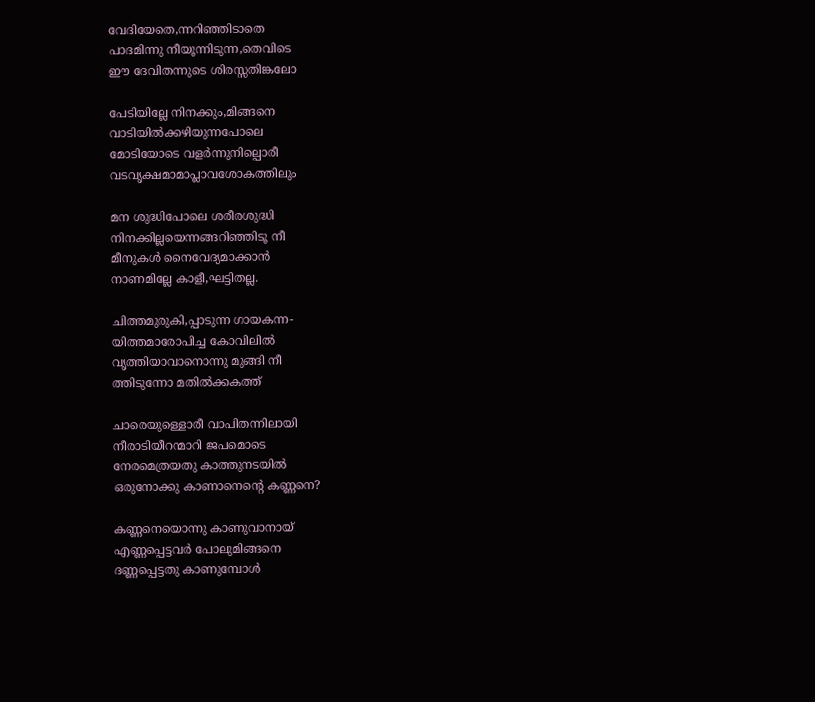വേദിയേതെ,ന്നറിഞ്ഞിടാതെ
പാദമിന്നു നീയൂന്നിടുന്ന,തെവിടെ
ഈ ദേവിതന്നുടെ ശിരസ്സതിങ്കലോ

പേടിയില്ലേ നിനക്കും,മിങ്ങനെ
വാടിയിൽക്കഴിയുന്നപോലെ
മോടിയോടെ വളർന്നുനില്പൊരീ
വടവൃക്ഷമാമാപ്ലാവശോകത്തിലും

മന ശുദ്ധിപോലെ ശരീരശുദ്ധി
നിനക്കില്ലയെന്നങ്ങറിഞ്ഞിടൂ നീ
മീനുകൾ നൈവേദ്യമാക്കാൻ
നാണമില്ലേ കാളീ,ഘട്ടിതല്ല.

ചിത്തമുരുകി,പ്പാടുന്ന ഗായകന്ന-
യിത്തമാരോപിച്ച കോവിലിൽ
വൃത്തിയാവാനൊന്നു മുങ്ങി നീ
ത്തിടുന്നോ മതിൽക്കകത്ത്‌

ചാരെയുള്ളൊരീ വാപിതന്നിലായി
നീരാടിയീറന്മാറി ജപമൊടെ
നേരമെത്രയതു കാത്തുനടയിൽ
ഒരുനോക്കു കാണാനെന്റെ കണ്ണനെ?

കണ്ണനെയൊന്നു കാണുവാനായ്
എണ്ണപ്പെട്ടവർ പോലുമിങ്ങനെ
ദണ്ണപ്പെട്ടതു കാണുമ്പോൾ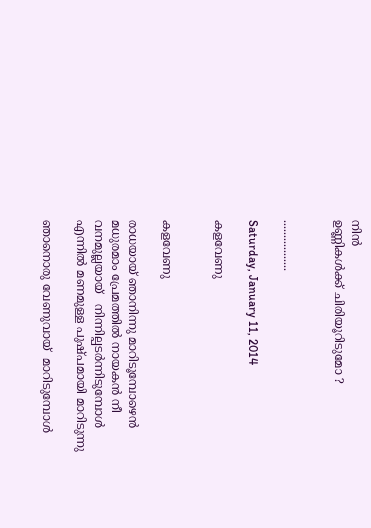നിൻ
ഉണ്ണികൾക്ക് ചിരിയൂറിടുമോ ?


.................

Saturday, January 11, 2014

കളവേണു


കളവേണു

രാധയായ് ഞാനിന്നു മാറിടൂമ്പോഴെൻ
മധുരമാം പ്രേമത്തിൽ നായകൻ നീ
വനമുല്ലയായ്   നിന്നില്പടർന്നിടുമ്പോൾ
എന്നിൽ മണമുള്ള പുഷ്പമായി മാറിടുന്നു

ഞാനൊരു വേണുവായ്  മാറിടുമ്പോൾ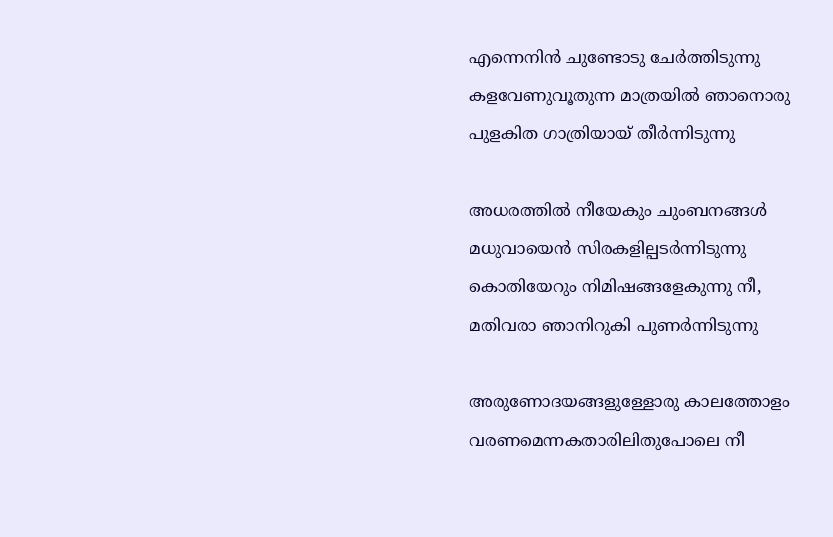എന്നെനിൻ ചുണ്ടോടു ചേർത്തിടുന്നു
കളവേണുവൂതുന്ന മാത്രയിൽ ഞാനൊരു
പുളകിത ഗാത്രിയായ് തീർന്നിടുന്നു

അധരത്തിൽ നീയേകും ചുംബനങ്ങൾ
മധുവായെൻ സിരകളില്പടർന്നിടുന്നു
കൊതിയേറും നിമിഷങ്ങളേകുന്നു നീ,
മതിവരാ ഞാനിറുകി പുണർന്നിടുന്നു

അരുണോദയങ്ങളുള്ളോരു കാലത്തോളം
വരണമെന്നകതാരിലിതുപോലെ നീ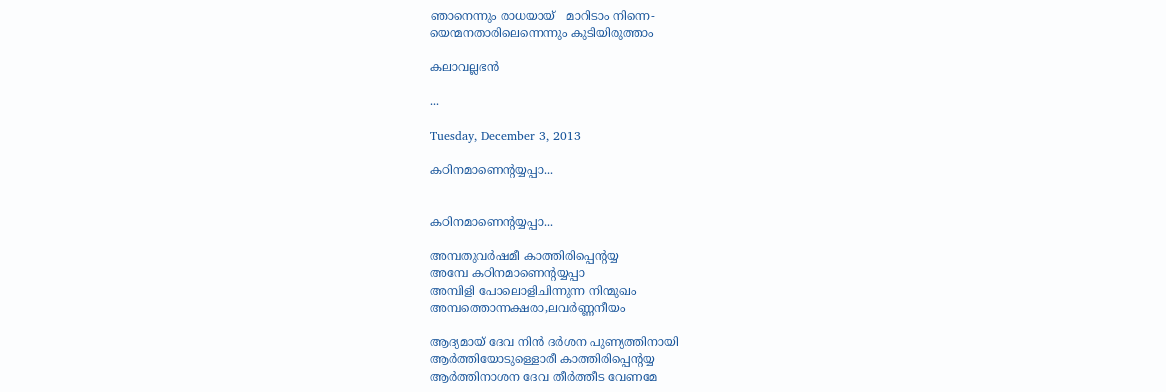ഞാനെന്നും രാധയായ്   മാറിടാം നിന്നെ-
യെന്മനതാരിലെന്നെന്നും കുടിയിരുത്താം

കലാവല്ലഭൻ

...

Tuesday, December 3, 2013

കഠിനമാണെന്റയ്യപ്പാ...


കഠിനമാണെന്റയ്യപ്പാ...

അമ്പതുവർഷമീ കാത്തിരിപ്പെന്റയ്യ
അമ്പേ കഠിനമാണെന്റയ്യപ്പാ
അമ്പിളി പോലൊളിചിന്നുന്ന നിന്മുഖം
അമ്പത്തൊന്നക്ഷരാ,ലവർണ്ണനീയം

ആദ്യമായ്‌ ദേവ നിൻ ദർശന പുണ്യത്തിനായി
ആർത്തിയോടുള്ളൊരീ കാത്തിരിപ്പെന്റയ്യ
ആർത്തിനാശന ദേവ തീർത്തീട വേണമേ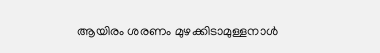ആയിരം ശരണം മുഴക്കിടാമുള്ളനാൾ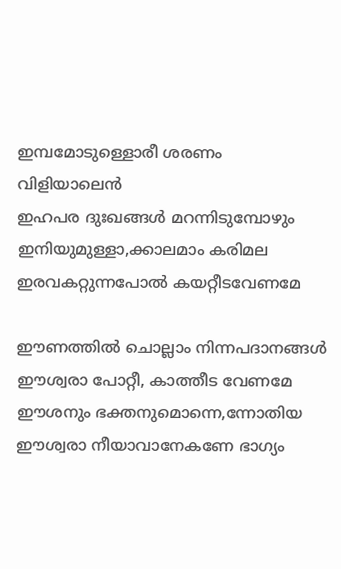ഇമ്പമോടുള്ളൊരീ ശരണം വിളിയാലെൻ
ഇഹപര ദുഃഖങ്ങൾ മറന്നിടുമ്പോഴും
ഇനിയുമുള്ളാ,ക്കാലമാം കരിമല
ഇരവകറ്റുന്നപോൽ കയറ്റീടവേണമേ

ഈണത്തിൽ ചൊല്ലാം നിന്നപദാനങ്ങൾ
ഈശ്വരാ പോറ്റീ, കാത്തീട വേണമേ
ഈശനും ഭക്തനുമൊന്നെ,ന്നോതിയ
ഈശ്വരാ നീയാവാനേകണേ ഭാഗ്യം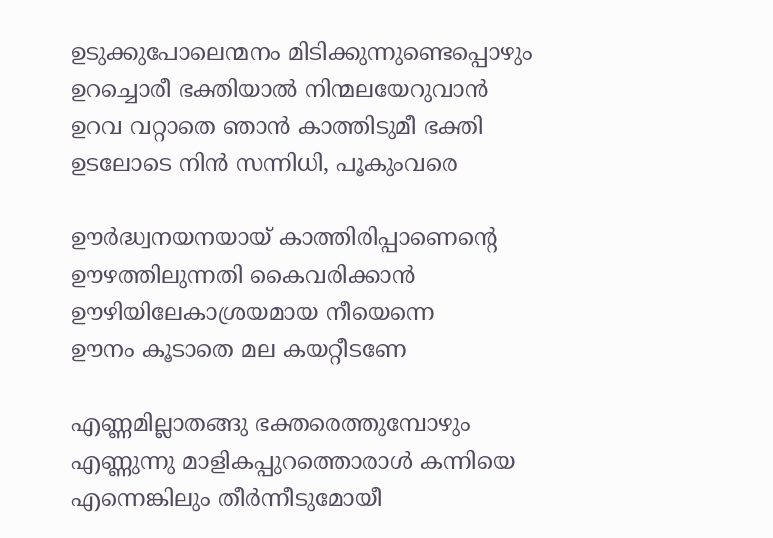ഉടുക്കുപോലെന്മനം മിടിക്കുന്നുണ്ടെപ്പൊഴും
ഉറച്ചൊരീ ഭക്തിയാൽ നിന്മലയേറുവാൻ
ഉറവ വറ്റാതെ ഞാൻ കാത്തിടുമീ ഭക്തി
ഉടലോടെ നിൻ സന്നിധി, പൂകുംവരെ

ഊർദ്ധ്വനയനയായ്‌ കാത്തിരിപ്പാണെന്റെ
ഊഴത്തിലുന്നതി കൈവരിക്കാൻ
ഊഴിയിലേകാശ്രയമായ നീയെന്നെ
ഊനം കൂടാതെ മല കയറ്റീടണേ

എണ്ണമില്ലാതങ്ങു ഭക്തരെത്തുമ്പോഴും
എണ്ണുന്നു മാളികപ്പുറത്തൊരാൾ കന്നിയെ
എന്നെങ്കിലും തീർന്നീടുമോയീ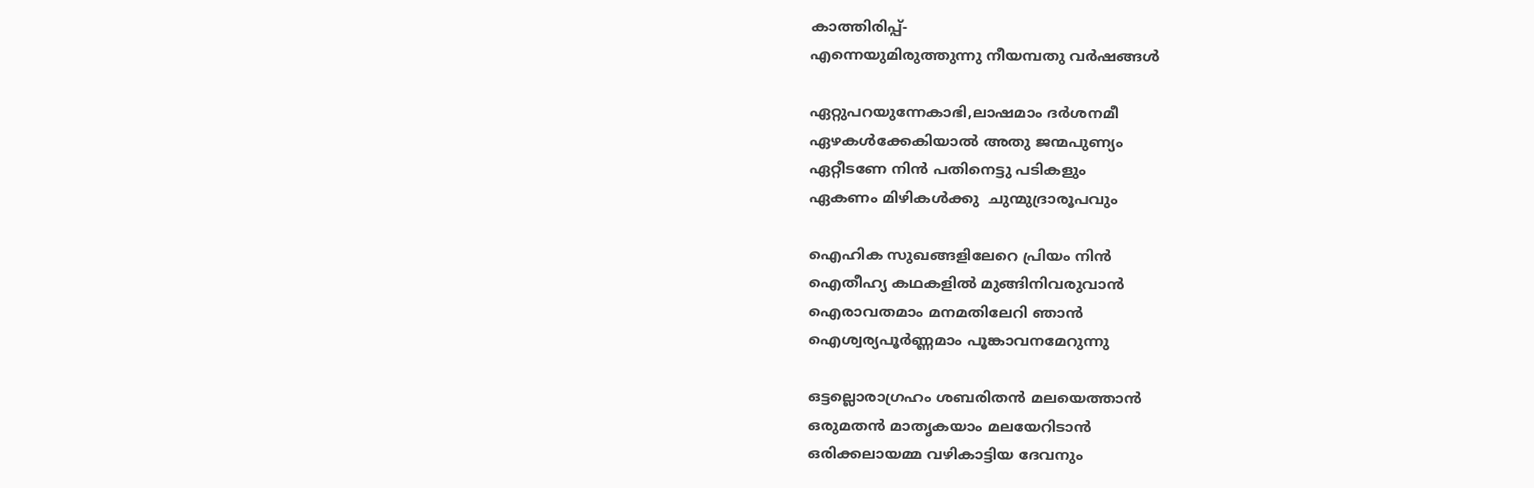കാത്തിരിപ്പ്‌-
എന്നെയുമിരുത്തുന്നു നീയമ്പതു വർഷങ്ങൾ

ഏറ്റുപറയുന്നേകാഭി,ലാഷമാം ദർശനമീ
ഏഴകൾക്കേകിയാൽ അതു ജന്മപുണ്യം
ഏറ്റീടണേ നിൻ പതിനെട്ടു പടികളും
ഏകണം മിഴികൾക്കു  ചുന്മുദ്രാരൂപവും

ഐഹിക സുഖങ്ങളിലേറെ പ്രിയം നിൻ
ഐതീഹ്യ കഥകളിൽ മുങ്ങിനിവരുവാൻ
ഐരാവതമാം മനമതിലേറി ഞാൻ
ഐശ്വര്യപൂർണ്ണമാം പൂങ്കാവനമേറുന്നു

ഒട്ടല്ലൊരാഗ്രഹം ശബരിതൻ മലയെത്താൻ
ഒരുമതൻ മാതൃകയാം മലയേറിടാൻ
ഒരിക്കലായമ്മ വഴികാട്ടിയ ദേവനും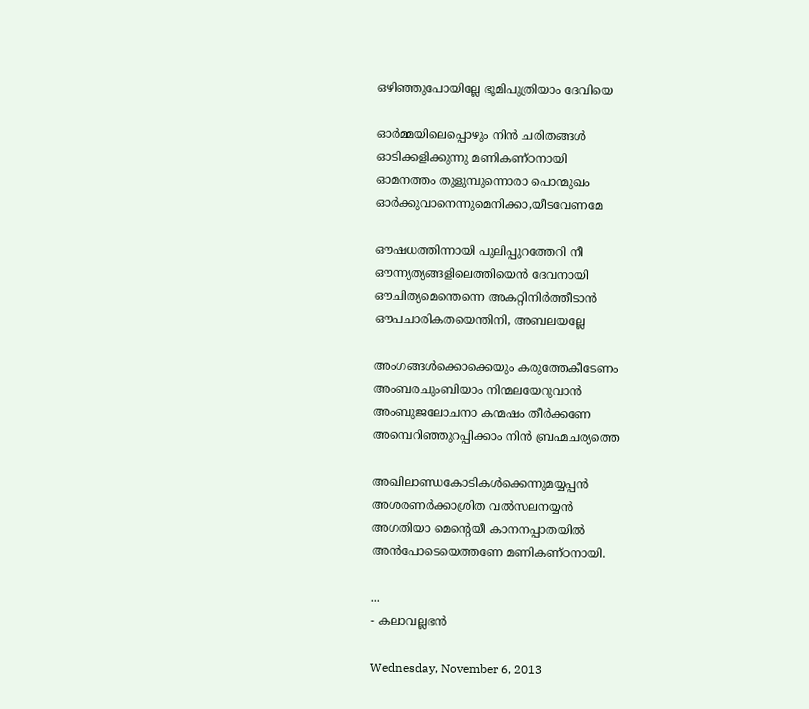ഒഴിഞ്ഞുപോയില്ലേ ഭൂമിപുത്രിയാം ദേവിയെ

ഓർമ്മയിലെപ്പൊഴും നിൻ ചരിതങ്ങൾ
ഓടിക്കളിക്കുന്നു മണികണ്ഠനായി
ഓമനത്തം തുളുമ്പുന്നൊരാ പൊന്മുഖം
ഓർക്കുവാനെന്നുമെനിക്കാ,യീടവേണമേ

ഔഷധത്തിന്നായി പുലിപ്പുറത്തേറി നീ
ഔന്ന്യത്യങ്ങളിലെത്തിയെൻ ദേവനായി
ഔചിത്യമെന്തെന്നെ അകറ്റിനിർത്തീടാൻ
ഔപചാരികതയെന്തിനി, അബലയല്ലേ

അംഗങ്ങൾക്കൊക്കെയും കരുത്തേകീടേണം
അംബരചുംബിയാം നിന്മലയേറുവാൻ
അംബുജലോചനാ കന്മഷം തീർക്കണേ
അമ്പെറിഞ്ഞുറപ്പിക്കാം നിൻ ബ്രഹ്മചര്യത്തെ

അഖിലാണ്ഡകോടികൾക്കെന്നുമയ്യപ്പൻ
അശരണർക്കാശ്രിത വൽസലനയ്യൻ
അഗതിയാ മെന്റെയീ കാനനപ്പാതയിൽ
അൻപോടെയെത്തണേ മണികണ്ഠനായി.

...
- കലാവല്ലഭൻ

Wednesday, November 6, 2013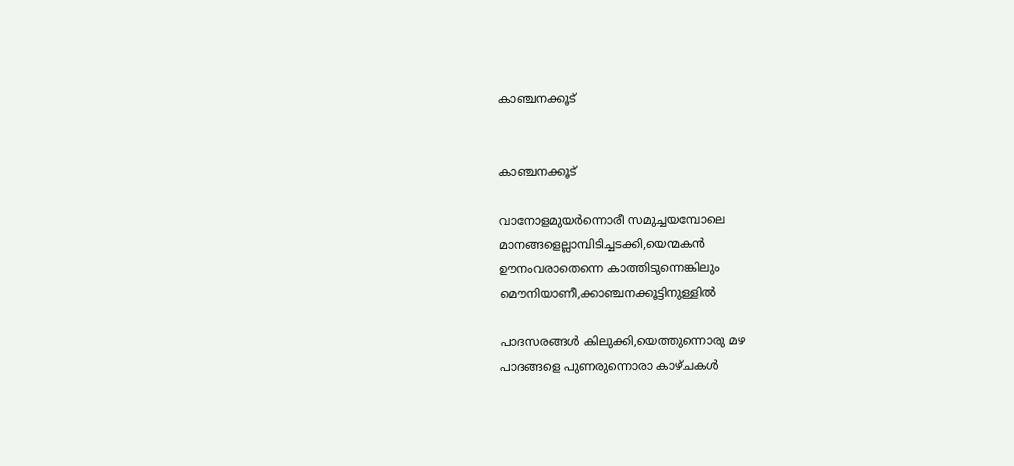കാഞ്ചനക്കൂട്


കാഞ്ചനക്കൂട്

വാനോളമുയർന്നൊരീ സമുച്ചയമ്പോലെ
മാനങ്ങളെല്ലാമ്പിടിച്ചടക്കി,യെന്മകൻ
ഊനംവരാതെന്നെ കാത്തിടുന്നെങ്കിലും
മൌനിയാണീ,ക്കാഞ്ചനക്കൂട്ടിനുള്ളിൽ

പാദസരങ്ങൾ കിലുക്കി,യെത്തുന്നൊരു മഴ
പാദങ്ങളെ പുണരുന്നൊരാ കാഴ്ചകൾ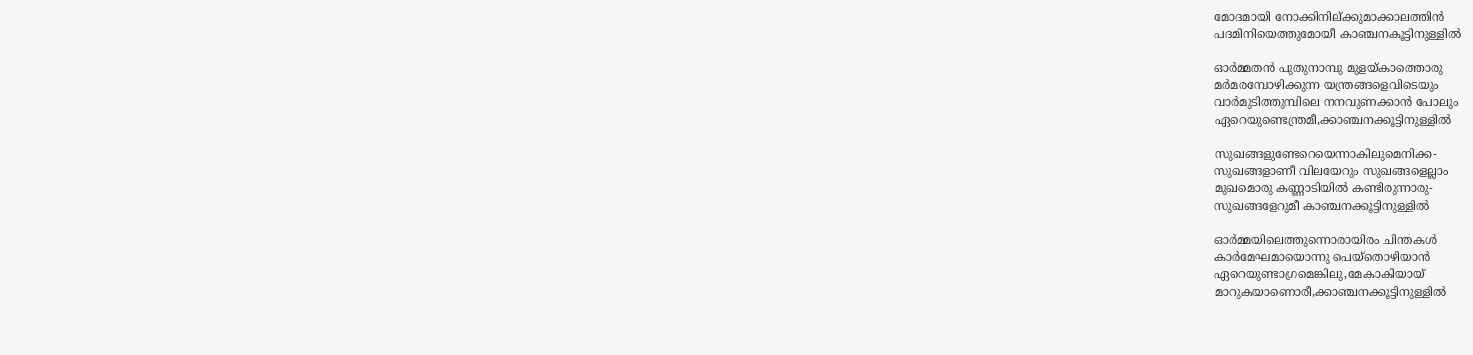മോദമായി നോക്കിനില്ക്കുമാക്കാലത്തിൻ
പദമിനിയെത്തുമോയീ കാഞ്ചനകൂട്ടിനുള്ളിൽ

ഓർമ്മതൻ പുതുനാമ്പു മുളയ്കാത്തൊരു
മർമരമ്പോഴിക്കുന്ന യന്ത്രങ്ങളെവിടെയും
വാർമുടിത്തുമ്പിലെ നനവുണക്കാൻ പോലും
ഏറെയുണ്ടെന്ത്രമീ,ക്കാഞ്ചനക്കൂട്ടിനുള്ളിൽ

സുഖങ്ങളുണ്ടേറെയെന്നാകിലുമെനിക്ക-
സുഖങ്ങളാണീ വിലയേറും സുഖങ്ങളെല്ലാം
മുഖമൊരു കണ്ണാടിയിൽ കണ്ടിരുന്നാരു-
സുഖങ്ങളേറുമീ കാഞ്ചനക്കൂട്ടിനുള്ളിൽ

ഓർമ്മയിലെത്തുന്നൊരായിരം ചിന്തകൾ
കാർമേഘമായൊന്നു പെയ്തൊഴിയാൻ
ഏറെയുണ്ടാഗ്രമെങ്കിലു,മേകാകിയായ്
മാറുകയാണൊരീ,ക്കാഞ്ചനക്കൂട്ടിനുള്ളിൽ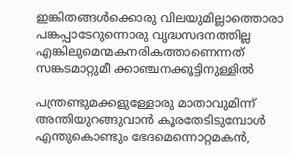ഇങ്കിതങ്ങൾക്കൊരു വിലയുമില്ലാത്തൊരാ
പങ്കപ്പാടേറുന്നൊരു വൃദ്ധസദനത്തില്ല
എങ്കിലുമെന്മകനരികത്താണെന്നത്
സങ്കടമാറ്റുമീ ക്കാഞ്ചനക്കൂട്ടിനുള്ളിൽ

പന്ത്രണ്ടുമക്കളുള്ളോരു മാതാവുമിന്ന്
അന്തിയുറങ്ങുവാൻ കൂരതേടിടുമ്പോൾ
എന്തുകൊണ്ടും ഭേദമെന്നൊറ്റമകൻ,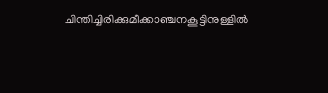ചിന്തിച്ചിരിക്കുമീക്കാഞ്ചനകൂട്ടിനുള്ളിൽ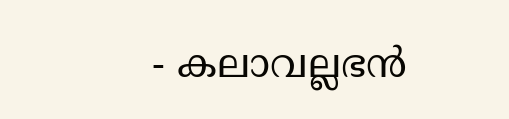- കലാവല്ലഭൻ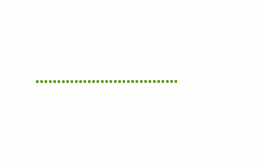……………………………